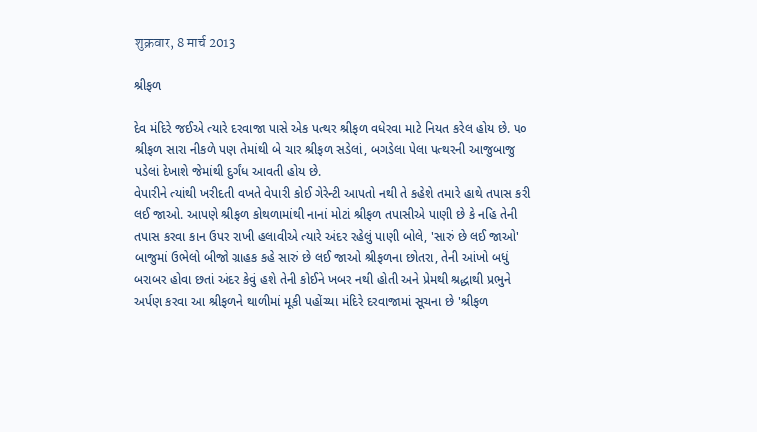शुक्रवार, 8 मार्च 2013

શ્રીફળ

દેવ મંદિરે જઈએ ત્યારે દરવાજા પાસે એક પત્થર શ્રીફળ વધેરવા માટે નિયત કરેલ હોય છે. ૫૦ શ્રીફળ સારા નીકળે પણ તેમાંથી બે ચાર શ્રીફળ સડેલાં, બગડેલા પેલા પત્થરની આજુબાજુ પડેલાં દેખાશે જેમાંથી દુર્ગંધ આવતી હોય છે.
વેપારીને ત્યાંથી ખરીદતી વખતે વેપારી કોઈ ગેરેન્ટી આપતો નથી તે કહેશે તમારે હાથે તપાસ કરી લઈ જાઓ. આપણે શ્રીફળ કોથળામાંથી નાનાં મોટાં શ્રીફળ તપાસીએ પાણી છે કે નહિ તેની તપાસ કરવા કાન ઉપર રાખી હલાવીએ ત્યારે અંદર રહેલું પાણી બોલે, 'સારું છે લઈ જાઓ' બાજુમાં ઉભેલો બીજો ગ્રાહક કહે સારું છે લઈ જાઓ શ્રીફળના છોતરા, તેની આંખો બધું બરાબર હોવા છતાં અંદર કેવું હશે તેની કોઈને ખબર નથી હોતી અને પ્રેમથી શ્રદ્ધાથી પ્રભુને અર્પણ કરવા આ શ્રીફળને થાળીમાં મૂકી પહોંચ્યા મંદિરે દરવાજામાં સૂચના છે 'શ્રીફળ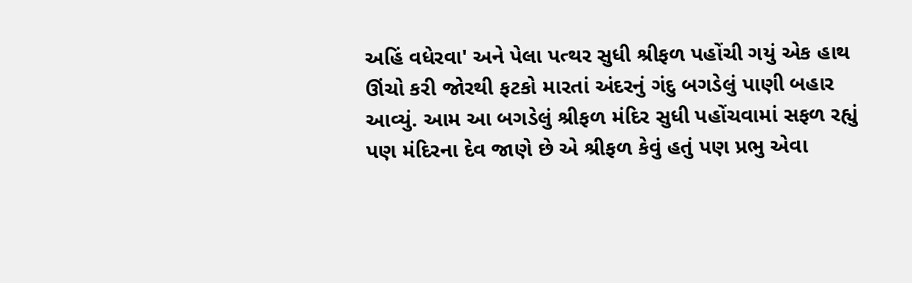અહિં વધેરવા' અને પેલા પત્થર સુધી શ્રીફળ પહોંચી ગયું એક હાથ ઊંચો કરી જોરથી ફટકો મારતાં અંદરનું ગંદુ બગડેલું પાણી બહાર આવ્યું. આમ આ બગડેલું શ્રીફળ મંદિર સુધી પહોંચવામાં સફળ રહ્યું પણ મંદિરના દેવ જાણે છે એ શ્રીફળ કેવું હતું પણ પ્રભુ એવા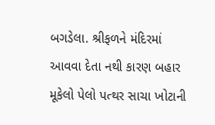બગડેલા. શ્રીફળને મંદિરમાં આવવા દેતા નથી કારણ બહાર મૂકેલો પેલો પત્થર સાચા ખોટાની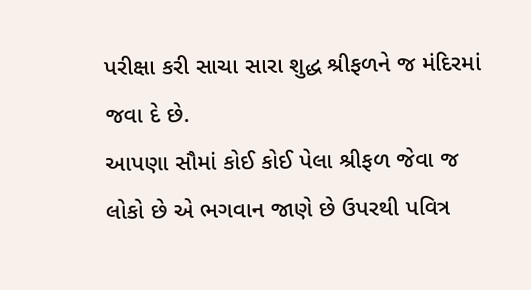પરીક્ષા કરી સાચા સારા શુદ્ધ શ્રીફળને જ મંદિરમાં જવા દે છે.
આપણા સૌમાં કોઈ કોઈ પેલા શ્રીફળ જેવા જ લોકો છે એ ભગવાન જાણે છે ઉપરથી પવિત્ર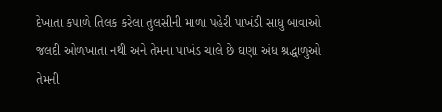દેખાતા કપાળે તિલક કરેલા તુલસીની માળા પહેરી પાખંડી સાધુ બાવાઓ જલદી ઓળખાતા નથી અને તેમના પાખંડ ચાલે છે ઘણા અંધ શ્રદ્ધાળુઓ તેમની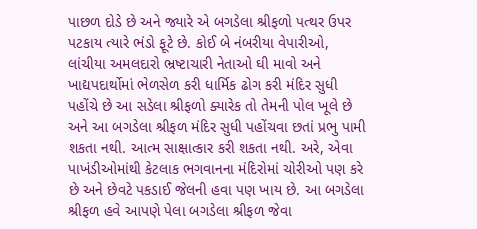પાછળ દોડે છે અને જ્યારે એ બગડેલા શ્રીફળો પત્થર ઉપર પટકાય ત્યારે ભંડો ફૂટે છે. કોઈ બે નંબરીયા વેપારીઓ, લાંચીયા અમલદારો ભ્રષ્ટાચારી નેતાઓ ઘી માવો અને ખાદ્યપદાર્થોમાં ભેળસેળ કરી ધાર્મિક ઢોગ કરી મંદિર સુધી પહોંચે છે આ સડેલા શ્રીફળો ક્યારેક તો તેમની પોલ ખૂલે છે અને આ બગડેલા શ્રીફળ મંદિર સુધી પહોંચવા છતાં પ્રભુ પામી શકતા નથી. આત્મ સાક્ષાત્કાર કરી શકતા નથી. અરે, એવા પાખંડીઓમાંથી કેટલાક ભગવાનના મંદિરોમાં ચોરીઓ પણ કરે છે અને છેવટે પકડાઈ જેલની હવા પણ ખાય છે. આ બગડેલા શ્રીફળ હવે આપણે પેલા બગડેલા શ્રીફળ જેવા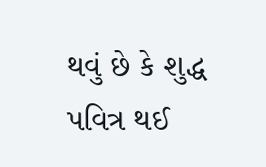થવું છે કે શુદ્ધ પવિત્ર થઈ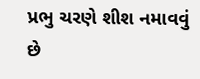પ્રભુ ચરણે શીશ નમાવવું છે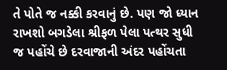તે પોતે જ નક્કી કરવાનું છે. પણ જો ધ્યાન રાખશો બગડેલા શ્રીફળ પેલા પત્થર સુધી જ પહોંચે છે દરવાજાની અંદર પહોંચતા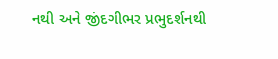નથી અને જીંદગીભર પ્રભુદર્શનથી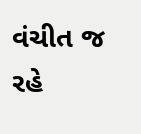વંચીત જ રહે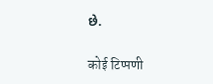છે.

कोई टिप्पणी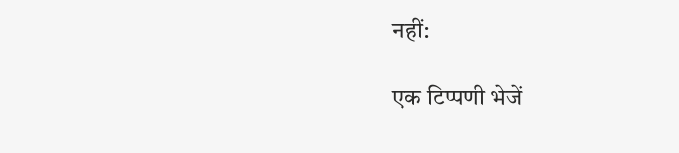नहीं:

एक टिप्पणी भेजें